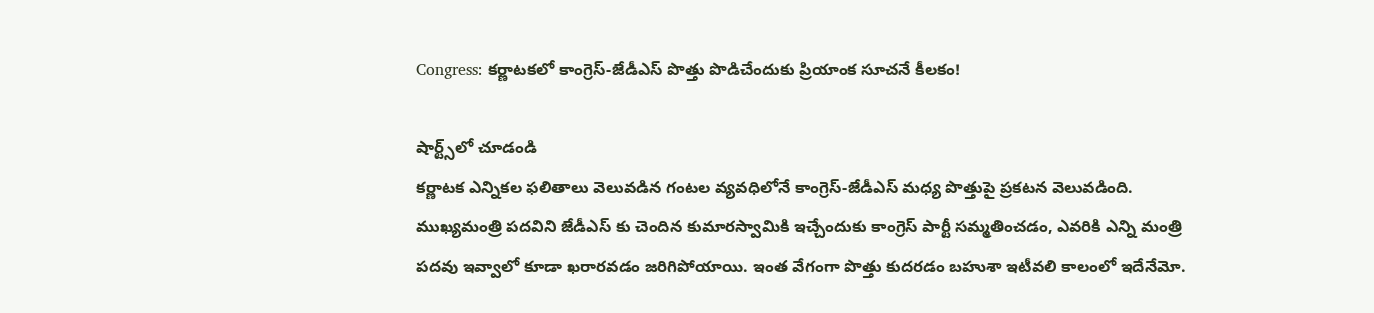Congress: కర్ణాటకలో కాంగ్రెస్-జేడీఎస్ పొత్తు పొడిచేందుకు ప్రియాంక సూచనే కీలకం!

షార్ట్స్‌లో చూడండి
కర్ణాటక ఎన్నికల ఫలితాలు వెలువడిన గంటల వ్యవధిలోనే కాంగ్రెస్-జేడీఎస్ మధ్య పొత్తుపై ప్రకటన వెలువడింది. ముఖ్యమంత్రి పదవిని జేడీఎస్ కు చెందిన కుమారస్వామికి ఇచ్చేందుకు కాంగ్రెస్ పార్టీ సమ్మతించడం, ఎవరికి ఎన్ని మంత్రి పదవు ఇవ్వాలో కూడా ఖరారవడం జరిగిపోయాయి. ఇంత వేగంగా పొత్తు కుదరడం బహుశా ఇటీవలి కాలంలో ఇదేనేమో.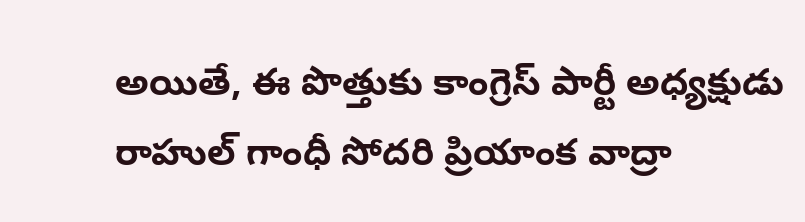అయితే, ఈ పొత్తుకు కాంగ్రెస్ పార్టీ అధ్యక్షుడు రాహుల్ గాంధీ సోదరి ప్రియాంక వాద్రా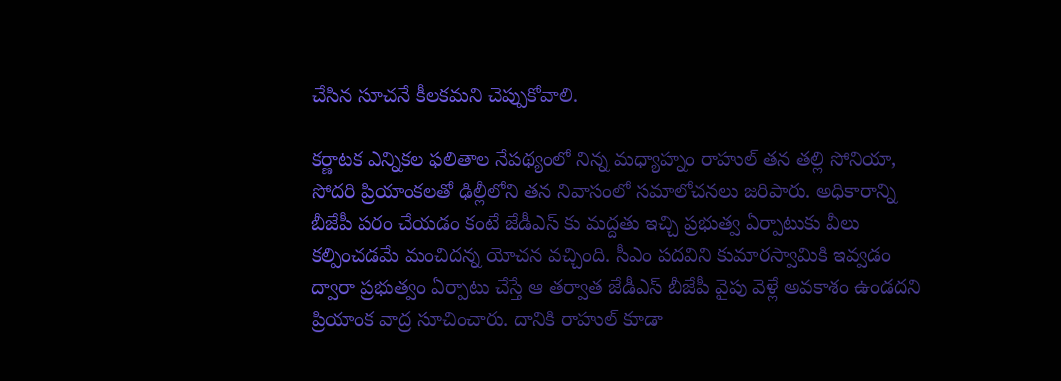చేసిన సూచనే కీలకమని చెప్పుకోవాలి.

కర్ణాటక ఎన్నికల ఫలితాల నేపథ్యంలో నిన్న మధ్యాహ్నం రాహుల్ తన తల్లి సోనియా, సోదరి ప్రియాంకలతో ఢిల్లీలోని తన నివాసంలో సమాలోచనలు జరిపారు. అధికారాన్ని బీజేపీ పరం చేయడం కంటే జేడీఎస్ కు మద్దతు ఇచ్చి ప్రభుత్వ ఏర్పాటుకు వీలు కల్పించడమే మంచిదన్న యోచన వచ్చింది. సీఎం పదవిని కుమారస్వామికి ఇవ్వడం ద్వారా ప్రభుత్వం ఏర్పాటు చేస్తే ఆ తర్వాత జేడీఎస్ బీజేపీ వైపు వెళ్లే అవకాశం ఉండదని ప్రియాంక వాద్ర సూచించారు. దానికి రాహుల్ కూడా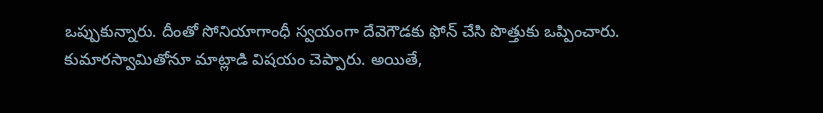ఒప్పుకున్నారు. దీంతో సోనియాగాంధీ స్వయంగా దేవెగౌడకు ఫోన్ చేసి పొత్తుకు ఒప్పించారు. కుమారస్వామితోనూ మాట్లాడి విషయం చెప్పారు. అయితే,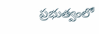ప్రభుత్వంలో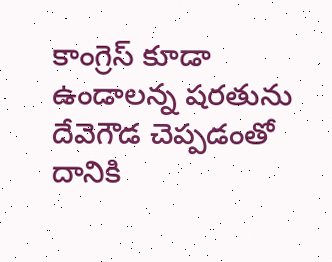కాంగ్రెస్ కూడా ఉండాలన్న షరతును దేవెగౌడ చెప్పడంతో దానికి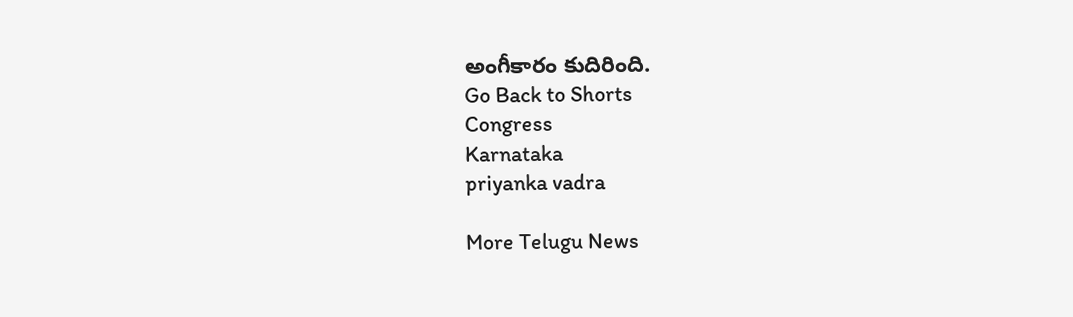అంగీకారం కుదిరింది.
Go Back to Shorts
Congress
Karnataka
priyanka vadra

More Telugu News